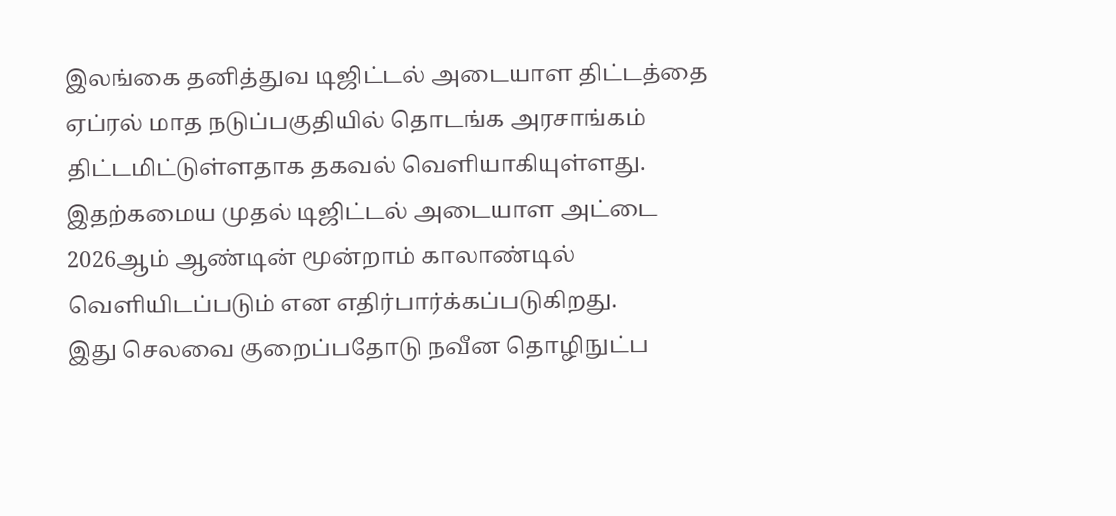இலங்கை தனித்துவ டிஜிட்டல் அடையாள திட்டத்தை ஏப்ரல் மாத நடுப்பகுதியில் தொடங்க அரசாங்கம் திட்டமிட்டுள்ளதாக தகவல் வெளியாகியுள்ளது.
இதற்கமைய முதல் டிஜிட்டல் அடையாள அட்டை 2026ஆம் ஆண்டின் மூன்றாம் காலாண்டில் வெளியிடப்படும் என எதிர்பார்க்கப்படுகிறது.
இது செலவை குறைப்பதோடு நவீன தொழிநுட்ப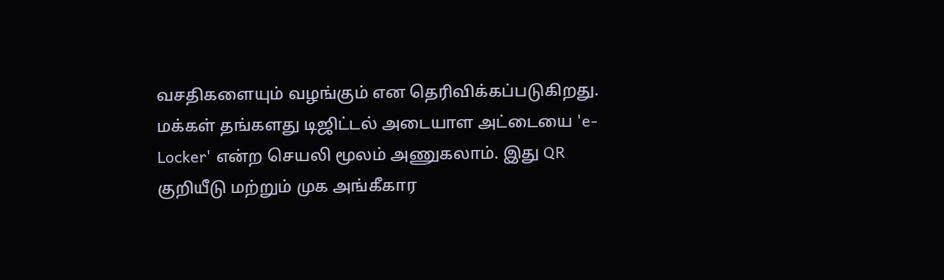வசதிகளையும் வழங்கும் என தெரிவிக்கப்படுகிறது.
மக்கள் தங்களது டிஜிட்டல் அடையாள அட்டையை 'e-Locker' என்ற செயலி மூலம் அணுகலாம். இது QR குறியீடு மற்றும் முக அங்கீகார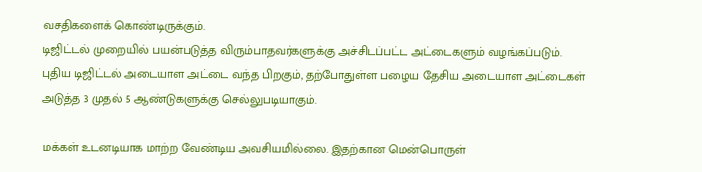வசதிகளைக் கொண்டிருக்கும்.
டிஜிட்டல் முறையில் பயன்படுத்த விரும்பாதவர்களுக்கு அச்சிடப்பட்ட அட்டைகளும் வழங்கப்படும். புதிய டிஜிட்டல் அடையாள அட்டை வந்த பிறகும், தற்போதுள்ள பழைய தேசிய அடையாள அட்டைகள் அடுத்த 3 முதல் 5 ஆண்டுகளுக்கு செல்லுபடியாகும்.

மக்கள் உடனடியாக மாற்ற வேண்டிய அவசியமில்லை. இதற்கான மென்பொருள்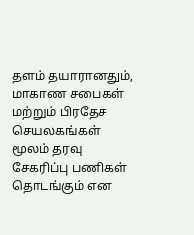தளம் தயாரானதும், மாகாண சபைகள் மற்றும் பிரதேச செயலகங்கள் மூலம் தரவு சேகரிப்பு பணிகள் தொடங்கும் என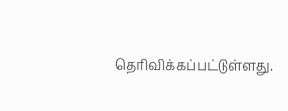தெரிவிக்கப்பட்டுள்ளது.